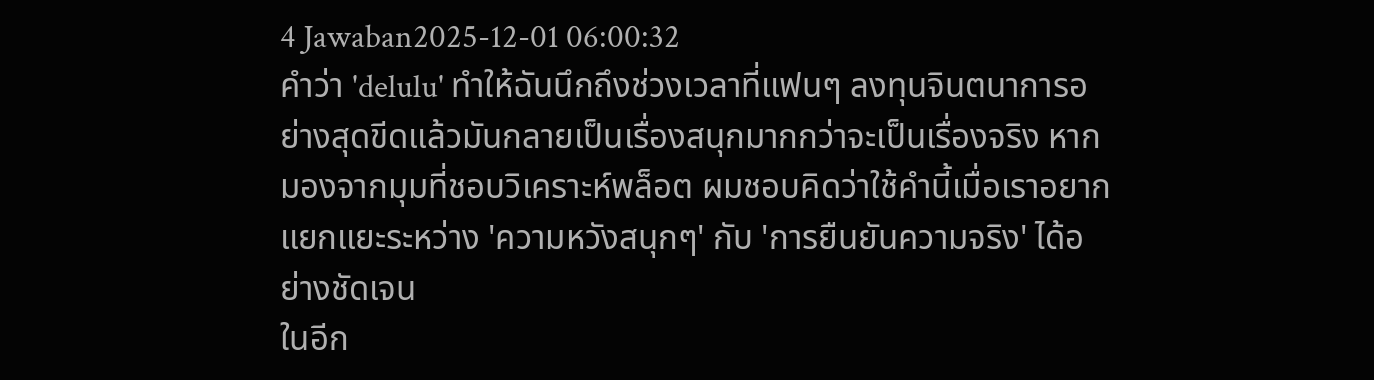4 Jawaban2025-12-01 06:00:32
คำว่า 'delulu' ทำให้ฉันนึกถึงช่วงเวลาที่แฟนๆ ลงทุนจินตนาการอย่างสุดขีดแล้วมันกลายเป็นเรื่องสนุกมากกว่าจะเป็นเรื่องจริง หากมองจากมุมที่ชอบวิเคราะห์พล็อต ผมชอบคิดว่าใช้คำนี้เมื่อเราอยากแยกแยะระหว่าง 'ความหวังสนุกๆ' กับ 'การยืนยันความจริง' ได้อย่างชัดเจน
ในอีก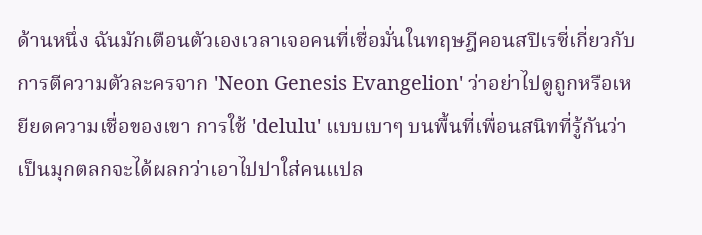ด้านหนึ่ง ฉันมักเตือนตัวเองเวลาเจอคนที่เชื่อมั่นในทฤษฎีคอนสปิเรซี่เกี่ยวกับการตีความตัวละครจาก 'Neon Genesis Evangelion' ว่าอย่าไปดูถูกหรือเหยียดความเชื่อของเขา การใช้ 'delulu' แบบเบาๆ บนพื้นที่เพื่อนสนิทที่รู้กันว่าเป็นมุกตลกจะได้ผลกว่าเอาไปปาใส่คนแปล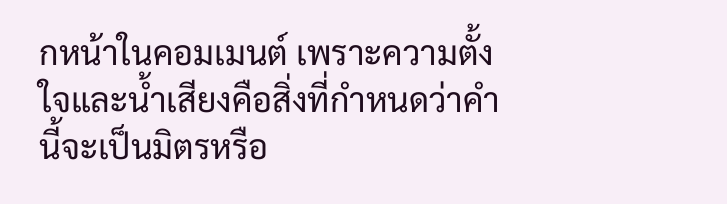กหน้าในคอมเมนต์ เพราะความตั้งใจและน้ำเสียงคือสิ่งที่กำหนดว่าคำนี้จะเป็นมิตรหรือ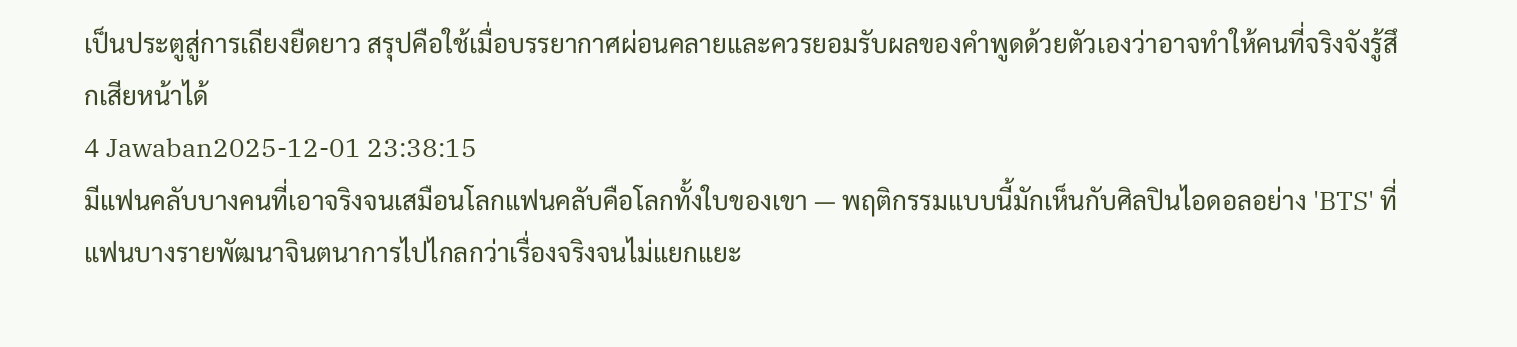เป็นประตูสู่การเถียงยืดยาว สรุปคือใช้เมื่อบรรยากาศผ่อนคลายและควรยอมรับผลของคำพูดด้วยตัวเองว่าอาจทำให้คนที่จริงจังรู้สึกเสียหน้าได้
4 Jawaban2025-12-01 23:38:15
มีแฟนคลับบางคนที่เอาจริงจนเสมือนโลกแฟนคลับคือโลกทั้งใบของเขา — พฤติกรรมแบบนี้มักเห็นกับศิลปินไอดอลอย่าง 'BTS' ที่แฟนบางรายพัฒนาจินตนาการไปไกลกว่าเรื่องจริงจนไม่แยกแยะ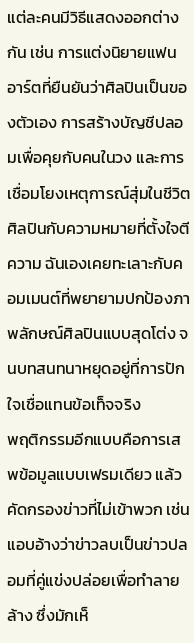แต่ละคนมีวิธีแสดงออกต่างกัน เช่น การแต่งนิยายแฟนอาร์ตที่ยืนยันว่าศิลปินเป็นของตัวเอง การสร้างบัญชีปลอมเพื่อคุยกับคนในวง และการเชื่อมโยงเหตุการณ์สุ่มในชีวิตศิลปินกับความหมายที่ตั้งใจตีความ ฉันเองเคยทะเลาะกับคอมเมนต์ที่พยายามปกป้องภาพลักษณ์ศิลปินแบบสุดโต่ง จนบทสนทนาหยุดอยู่ที่การปักใจเชื่อแทนข้อเท็จจริง
พฤติกรรมอีกแบบคือการเสพข้อมูลแบบเฟรมเดียว แล้วคัดกรองข่าวที่ไม่เข้าพวก เช่น แอบอ้างว่าข่าวลบเป็นข่าวปลอมที่คู่แข่งปล่อยเพื่อทำลายล้าง ซึ่งมักเห็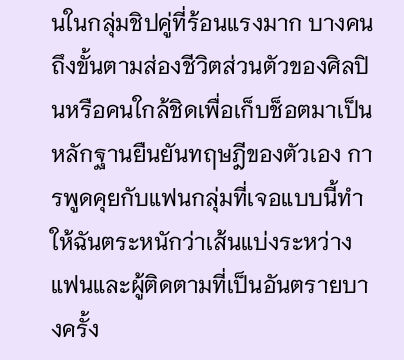นในกลุ่มชิปคู่ที่ร้อนแรงมาก บางคนถึงขั้นตามส่องชีวิตส่วนตัวของศิลปินหรือคนใกล้ชิดเพื่อเก็บช็อตมาเป็นหลักฐานยืนยันทฤษฎีของตัวเอง การพูดคุยกับแฟนกลุ่มที่เจอแบบนี้ทำให้ฉันตระหนักว่าเส้นแบ่งระหว่างแฟนและผู้ติดตามที่เป็นอันตรายบางครั้ง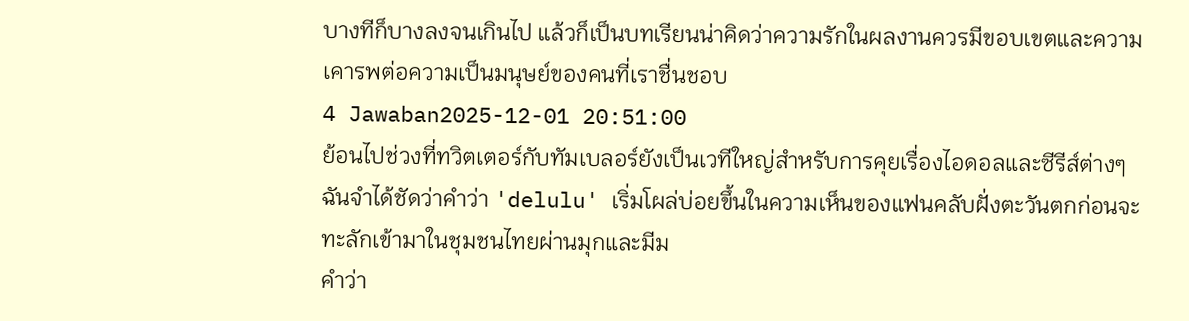บางทีก็บางลงจนเกินไป แล้วก็เป็นบทเรียนน่าคิดว่าความรักในผลงานควรมีขอบเขตและความเคารพต่อความเป็นมนุษย์ของคนที่เราชื่นชอบ
4 Jawaban2025-12-01 20:51:00
ย้อนไปช่วงที่ทวิตเตอร์กับทัมเบลอร์ยังเป็นเวทีใหญ่สำหรับการคุยเรื่องไอดอลและซีรีส์ต่างๆ ฉันจำได้ชัดว่าคำว่า 'delulu' เริ่มโผล่บ่อยขึ้นในความเห็นของแฟนคลับฝั่งตะวันตกก่อนจะทะลักเข้ามาในชุมชนไทยผ่านมุกและมีม
คำว่า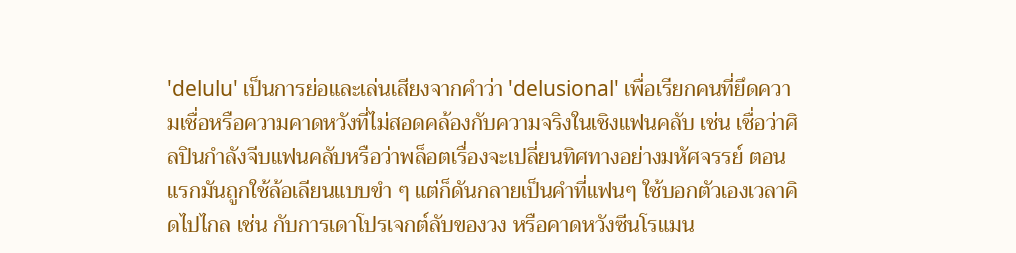'delulu' เป็นการย่อและเล่นเสียงจากคำว่า 'delusional' เพื่อเรียกคนที่ยึดความเชื่อหรือความคาดหวังที่ไม่สอดคล้องกับความจริงในเชิงแฟนคลับ เช่น เชื่อว่าศิลปินกำลังจีบแฟนคลับหรือว่าพล็อตเรื่องจะเปลี่ยนทิศทางอย่างมหัศจรรย์ ตอนแรกมันถูกใช้ล้อเลียนแบบขำ ๆ แต่ก็ดันกลายเป็นคำที่แฟนๆ ใช้บอกตัวเองเวลาคิดไปไกล เช่น กับการเดาโปรเจกต์ลับของวง หรือคาดหวังซีนโรแมน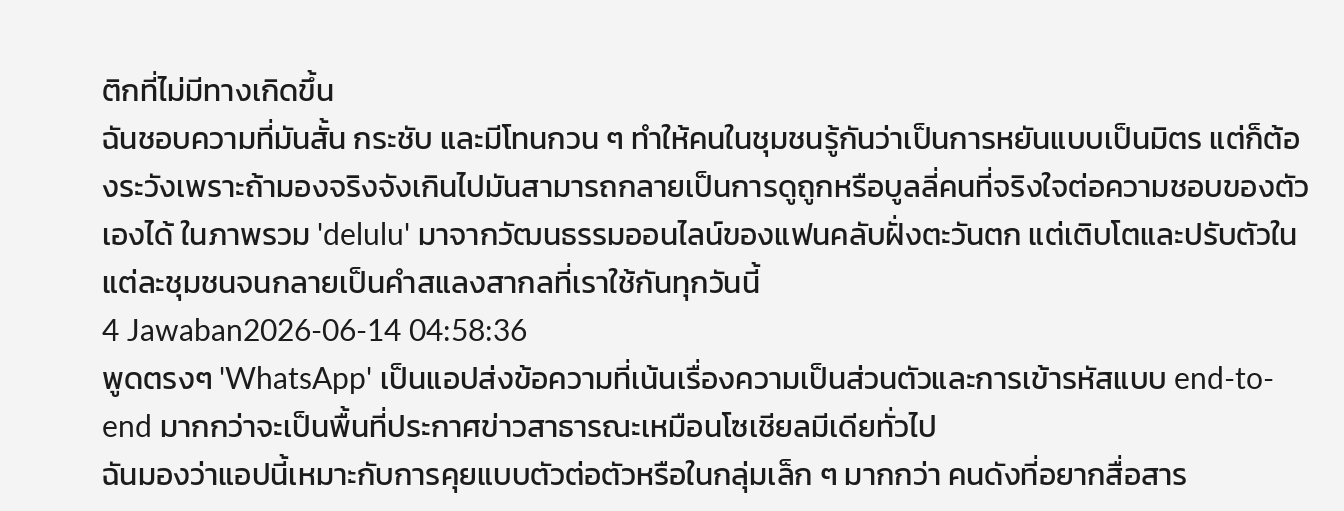ติกที่ไม่มีทางเกิดขึ้น
ฉันชอบความที่มันสั้น กระชับ และมีโทนกวน ๆ ทำให้คนในชุมชนรู้กันว่าเป็นการหยันแบบเป็นมิตร แต่ก็ต้องระวังเพราะถ้ามองจริงจังเกินไปมันสามารถกลายเป็นการดูถูกหรือบูลลี่คนที่จริงใจต่อความชอบของตัวเองได้ ในภาพรวม 'delulu' มาจากวัฒนธรรมออนไลน์ของแฟนคลับฝั่งตะวันตก แต่เติบโตและปรับตัวในแต่ละชุมชนจนกลายเป็นคำสแลงสากลที่เราใช้กันทุกวันนี้
4 Jawaban2026-06-14 04:58:36
พูดตรงๆ 'WhatsApp' เป็นแอปส่งข้อความที่เน้นเรื่องความเป็นส่วนตัวและการเข้ารหัสแบบ end-to-end มากกว่าจะเป็นพื้นที่ประกาศข่าวสาธารณะเหมือนโซเชียลมีเดียทั่วไป
ฉันมองว่าแอปนี้เหมาะกับการคุยแบบตัวต่อตัวหรือในกลุ่มเล็ก ๆ มากกว่า คนดังที่อยากสื่อสาร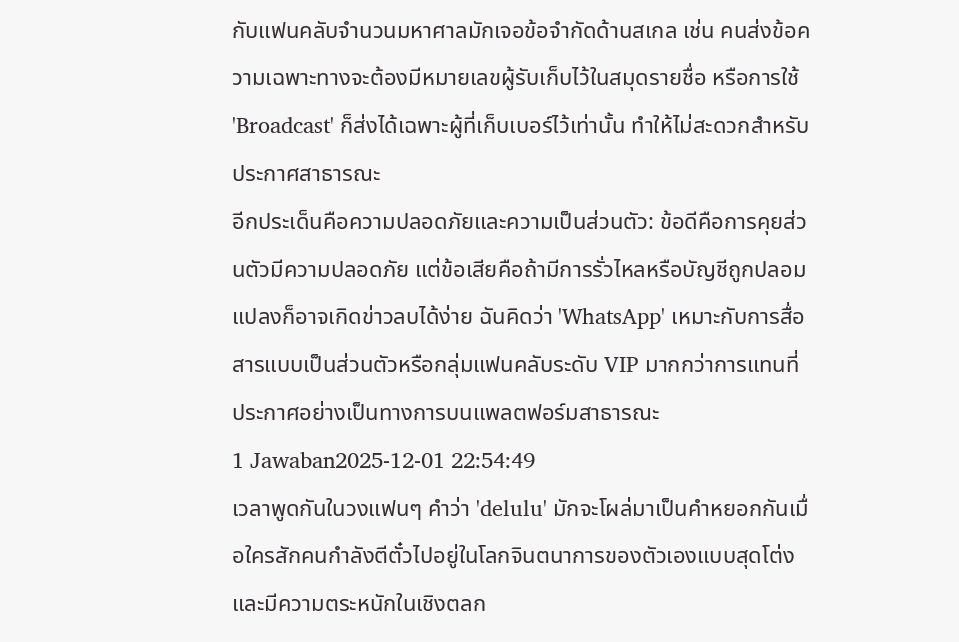กับแฟนคลับจำนวนมหาศาลมักเจอข้อจำกัดด้านสเกล เช่น คนส่งข้อความเฉพาะทางจะต้องมีหมายเลขผู้รับเก็บไว้ในสมุดรายชื่อ หรือการใช้ 'Broadcast' ก็ส่งได้เฉพาะผู้ที่เก็บเบอร์ไว้เท่านั้น ทำให้ไม่สะดวกสำหรับประกาศสาธารณะ
อีกประเด็นคือความปลอดภัยและความเป็นส่วนตัว: ข้อดีคือการคุยส่วนตัวมีความปลอดภัย แต่ข้อเสียคือถ้ามีการรั่วไหลหรือบัญชีถูกปลอมแปลงก็อาจเกิดข่าวลบได้ง่าย ฉันคิดว่า 'WhatsApp' เหมาะกับการสื่อสารแบบเป็นส่วนตัวหรือกลุ่มแฟนคลับระดับ VIP มากกว่าการแทนที่ประกาศอย่างเป็นทางการบนแพลตฟอร์มสาธารณะ
1 Jawaban2025-12-01 22:54:49
เวลาพูดกันในวงแฟนๆ คำว่า 'delulu' มักจะโผล่มาเป็นคำหยอกกันเมื่อใครสักคนกำลังตีตั๋วไปอยู่ในโลกจินตนาการของตัวเองแบบสุดโต่งและมีความตระหนักในเชิงตลก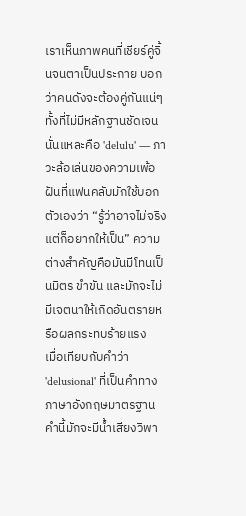เราเห็นภาพคนที่เชียร์คู่จิ้นจนตาเป็นประกาย บอกว่าคนดังจะต้องคู่กันแน่ๆ ทั้งที่ไม่มีหลักฐานชัดเจน นั่นแหละคือ 'delulu' — ภาวะล้อเล่นของความเพ้อฝันที่แฟนคลับมักใช้บอกตัวเองว่า “รู้ว่าอาจไม่จริง แต่ก็อยากให้เป็น” ความต่างสำคัญคือมันมีโทนเป็นมิตร ขำขัน และมักจะไม่มีเจตนาให้เกิดอันตรายหรือผลกระทบร้ายแรง
เมื่อเทียบกับคำว่า 'delusional' ที่เป็นคำทางภาษาอังกฤษมาตรฐาน คำนี้มักจะมีน้ำเสียงวิพา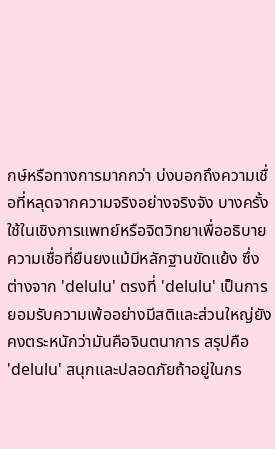กษ์หรือทางการมากกว่า บ่งบอกถึงความเชื่อที่หลุดจากความจริงอย่างจริงจัง บางครั้งใช้ในเชิงการแพทย์หรือจิตวิทยาเพื่ออธิบายความเชื่อที่ยืนยงแม้มีหลักฐานขัดแย้ง ซึ่งต่างจาก 'delulu' ตรงที่ 'delulu' เป็นการยอมรับความเพ้ออย่างมีสติและส่วนใหญ่ยังคงตระหนักว่ามันคือจินตนาการ สรุปคือ 'delulu' สนุกและปลอดภัยถ้าอยู่ในกร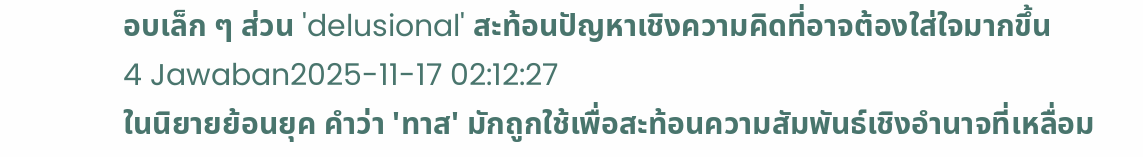อบเล็ก ๆ ส่วน 'delusional' สะท้อนปัญหาเชิงความคิดที่อาจต้องใส่ใจมากขึ้น
4 Jawaban2025-11-17 02:12:27
ในนิยายย้อนยุค คำว่า 'ทาส' มักถูกใช้เพื่อสะท้อนความสัมพันธ์เชิงอำนาจที่เหลื่อม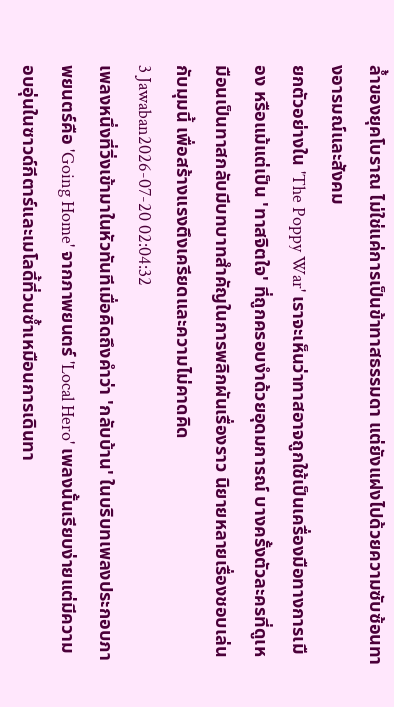ล้ำของยุคโบราณ ไม่ใช่แค่การเป็นข้าทาสธรรมดา แต่ยังแฝงไปด้วยความซับซ้อนทางอารมณ์และสังคม
ยกตัวอย่างใน 'The Poppy War' เราจะเห็นว่าทาสอาจถูกใช้เป็นเครื่องมือทางการเมือง หรือแม้แต่เป็น 'ทาสจิตใจ' ที่ถูกครอบงำด้วยอุดมการณ์ บางครั้งตัวละครที่ดูเหมือนเป็นทาสกลับมีบทบาทสำคัญในการพลิกผันเรื่องราว นิยายหลายเรื่องชอบเล่นกับมุมนี้ เพื่อสร้างแรงตึงเครียดและความไม่คาดคิด
3 Jawaban2026-07-20 02:04:32
เพลงหนึ่งที่วิ่งเข้ามาในหัวทันทีเมื่อคิดถึงคำว่า 'กลับบ้าน' ในบริบทเพลงประกอบภาพยนตร์คือ 'Going Home' จากภาพยนตร์ 'Local Hero' เพลงนั้นเรียบง่ายแต่มีความอบอุ่นในซาวด์กีตาร์และเมโลดี้ที่วนซ้ำเหมือนการเดินทา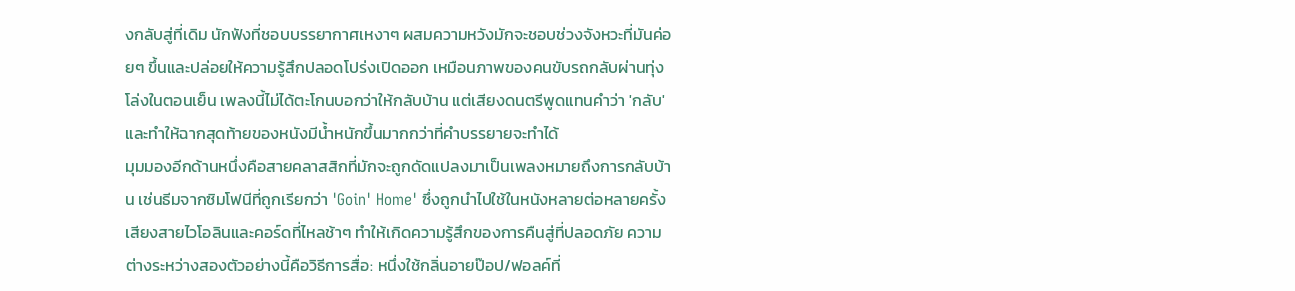งกลับสู่ที่เดิม นักฟังที่ชอบบรรยากาศเหงาๆ ผสมความหวังมักจะชอบช่วงจังหวะที่มันค่อยๆ ขึ้นและปล่อยให้ความรู้สึกปลอดโปร่งเปิดออก เหมือนภาพของคนขับรถกลับผ่านทุ่งโล่งในตอนเย็น เพลงนี้ไม่ได้ตะโกนบอกว่าให้กลับบ้าน แต่เสียงดนตรีพูดแทนคำว่า 'กลับ' และทำให้ฉากสุดท้ายของหนังมีน้ำหนักขึ้นมากกว่าที่คำบรรยายจะทำได้
มุมมองอีกด้านหนึ่งคือสายคลาสสิกที่มักจะถูกดัดแปลงมาเป็นเพลงหมายถึงการกลับบ้าน เช่นธีมจากซิมโฟนีที่ถูกเรียกว่า 'Goin' Home' ซึ่งถูกนำไปใช้ในหนังหลายต่อหลายครั้ง เสียงสายไวโอลินและคอร์ดที่ไหลช้าๆ ทำให้เกิดความรู้สึกของการคืนสู่ที่ปลอดภัย ความต่างระหว่างสองตัวอย่างนี้คือวิธีการสื่อ: หนึ่งใช้กลิ่นอายป๊อป/ฟอลค์ที่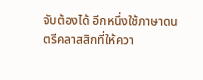จับต้องได้ อีกหนึ่งใช้ภาษาดนตรีคลาสสิกที่ให้ควา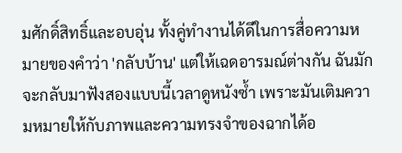มศักดิ์สิทธิ์และอบอุ่น ทั้งคู่ทำงานได้ดีในการสื่อความหมายของคำว่า 'กลับบ้าน' แต่ให้เฉดอารมณ์ต่างกัน ฉันมักจะกลับมาฟังสองแบบนี้เวลาดูหนังซ้ำ เพราะมันเติมความหมายให้กับภาพและความทรงจำของฉากได้อ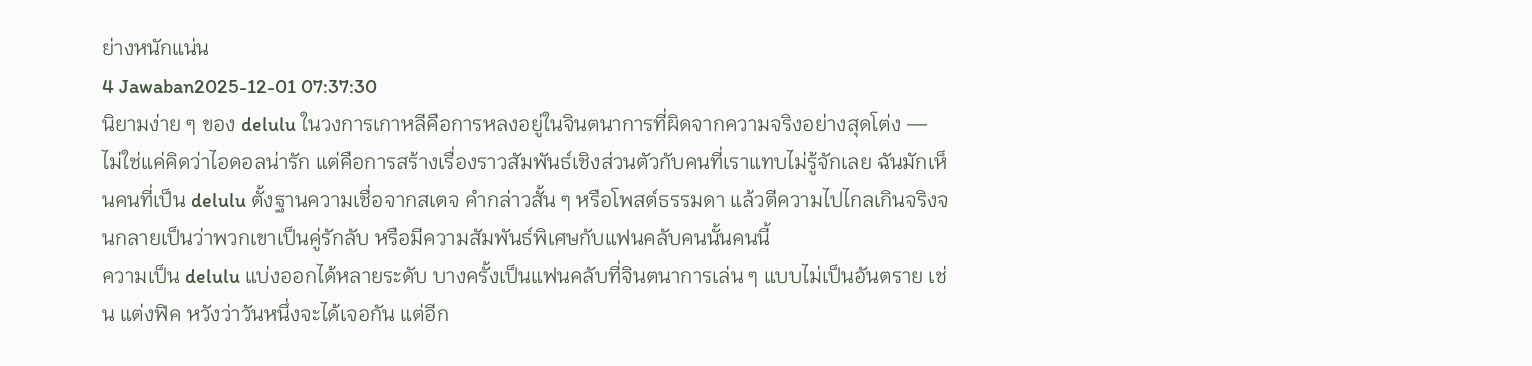ย่างหนักแน่น
4 Jawaban2025-12-01 07:37:30
นิยามง่าย ๆ ของ delulu ในวงการเกาหลีคือการหลงอยู่ในจินตนาการที่ผิดจากความจริงอย่างสุดโต่ง — ไม่ใช่แค่คิดว่าไอดอลน่ารัก แต่คือการสร้างเรื่องราวสัมพันธ์เชิงส่วนตัวกับคนที่เราแทบไม่รู้จักเลย ฉันมักเห็นคนที่เป็น delulu ตั้งฐานความเชื่อจากสเตจ คำกล่าวสั้น ๆ หรือโพสต์ธรรมดา แล้วตีความไปไกลเกินจริงจนกลายเป็นว่าพวกเขาเป็นคู่รักลับ หรือมีความสัมพันธ์พิเศษกับแฟนคลับคนนั้นคนนี้
ความเป็น delulu แบ่งออกได้หลายระดับ บางครั้งเป็นแฟนคลับที่จินตนาการเล่น ๆ แบบไม่เป็นอันตราย เช่น แต่งฟิค หวังว่าวันหนึ่งจะได้เจอกัน แต่อีก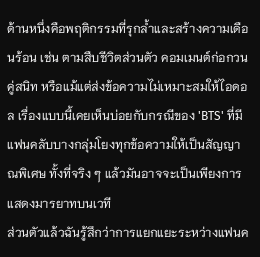ด้านหนึ่งคือพฤติกรรมที่รุกล้ำและสร้างความเดือนร้อน เช่น ตามสืบชีวิตส่วนตัว คอมเมนต์ก่อกวนคู่สนิท หรือแม้แต่ส่งข้อความไม่เหมาะสมให้ไอดอล เรื่องแบบนี้เคยเห็นบ่อยกับกรณีของ 'BTS' ที่มีแฟนคลับบางกลุ่มโยงทุกข้อความให้เป็นสัญญาณพิเศษ ทั้งที่จริง ๆ แล้วมันอาจจะเป็นเพียงการแสดงมารยาทบนเวที
ส่วนตัวแล้วฉันรู้สึกว่าการแยกแยะระหว่างแฟนค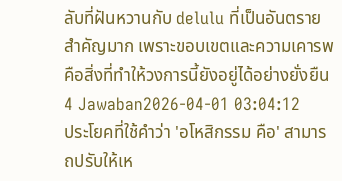ลับที่ฝันหวานกับ delulu ที่เป็นอันตรายสำคัญมาก เพราะขอบเขตและความเคารพคือสิ่งที่ทำให้วงการนี้ยังอยู่ได้อย่างยั่งยืน
4 Jawaban2026-04-01 03:04:12
ประโยคที่ใช้คำว่า 'อโหสิกรรม คือ' สามารถปรับให้เห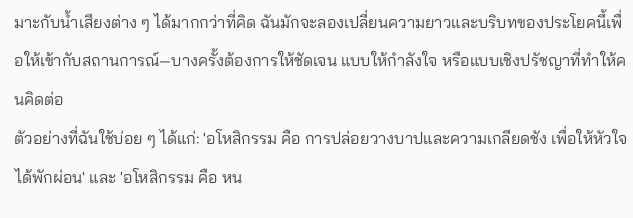มาะกับน้ำเสียงต่าง ๆ ได้มากกว่าที่คิด ฉันมักจะลองเปลี่ยนความยาวและบริบทของประโยคนี้เพื่อให้เข้ากับสถานการณ์—บางครั้งต้องการให้ชัดเจน แบบให้กำลังใจ หรือแบบเชิงปรัชญาที่ทำให้คนคิดต่อ
ตัวอย่างที่ฉันใช้บ่อย ๆ ได้แก่: 'อโหสิกรรม คือ การปล่อยวางบาปและความเกลียดชัง เพื่อให้หัวใจได้พักผ่อน' และ 'อโหสิกรรม คือ หน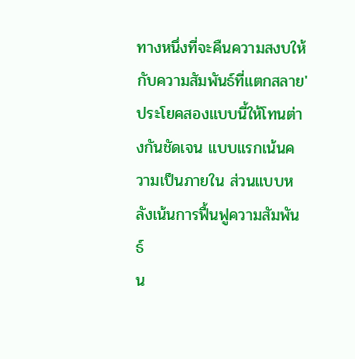ทางหนึ่งที่จะคืนความสงบให้กับความสัมพันธ์ที่แตกสลาย' ประโยคสองแบบนี้ให้โทนต่างกันชัดเจน แบบแรกเน้นความเป็นภายใน ส่วนแบบหลังเน้นการฟื้นฟูความสัมพันธ์
น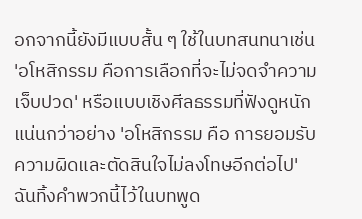อกจากนี้ยังมีแบบสั้น ๆ ใช้ในบทสนทนาเช่น 'อโหสิกรรม คือการเลือกที่จะไม่จดจำความเจ็บปวด' หรือแบบเชิงศีลธรรมที่ฟังดูหนักแน่นกว่าอย่าง 'อโหสิกรรม คือ การยอมรับความผิดและตัดสินใจไม่ลงโทษอีกต่อไป' ฉันทิ้งคำพวกนี้ไว้ในบทพูด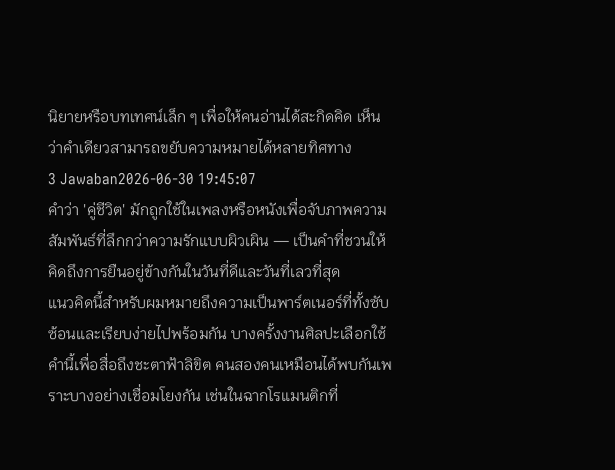นิยายหรือบทเทศน์เล็ก ๆ เพื่อให้คนอ่านได้สะกิดคิด เห็นว่าคำเดียวสามารถขยับความหมายได้หลายทิศทาง
3 Jawaban2026-06-30 19:45:07
คำว่า 'คู่ชีวิต' มักถูกใช้ในเพลงหรือหนังเพื่อจับภาพความสัมพันธ์ที่ลึกกว่าความรักแบบผิวเผิน — เป็นคำที่ชวนให้คิดถึงการยืนอยู่ข้างกันในวันที่ดีและวันที่เลวที่สุด
แนวคิดนี้สำหรับผมหมายถึงความเป็นพาร์ตเนอร์ที่ทั้งซับซ้อนและเรียบง่ายไปพร้อมกัน บางครั้งงานศิลปะเลือกใช้คำนี้เพื่อสื่อถึงชะตาฟ้าลิขิต คนสองคนเหมือนได้พบกันเพราะบางอย่างเชื่อมโยงกัน เช่นในฉากโรแมนติกที่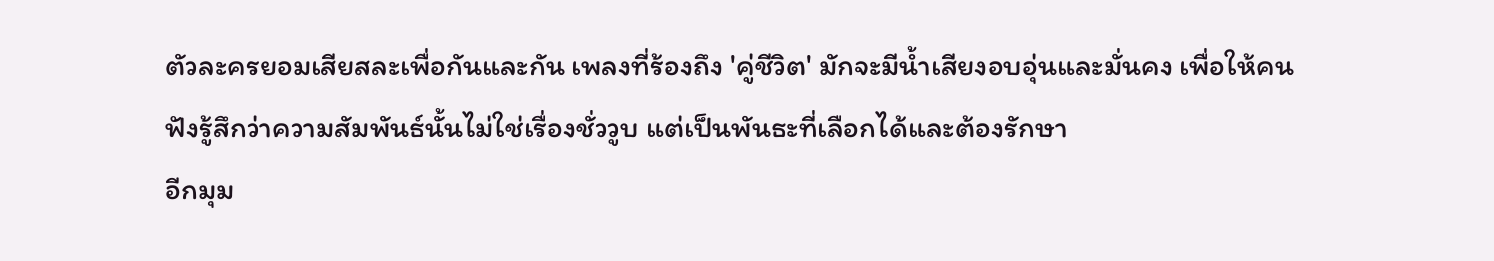ตัวละครยอมเสียสละเพื่อกันและกัน เพลงที่ร้องถึง 'คู่ชีวิต' มักจะมีน้ำเสียงอบอุ่นและมั่นคง เพื่อให้คนฟังรู้สึกว่าความสัมพันธ์นั้นไม่ใช่เรื่องชั่ววูบ แต่เป็นพันธะที่เลือกได้และต้องรักษา
อีกมุม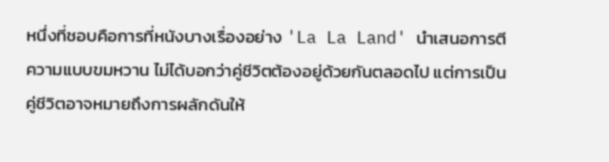หนึ่งที่ชอบคือการที่หนังบางเรื่องอย่าง 'La La Land' นำเสนอการตีความแบบขมหวาน ไม่ได้บอกว่าคู่ชีวิตต้องอยู่ด้วยกันตลอดไป แต่การเป็นคู่ชีวิตอาจหมายถึงการผลักดันให้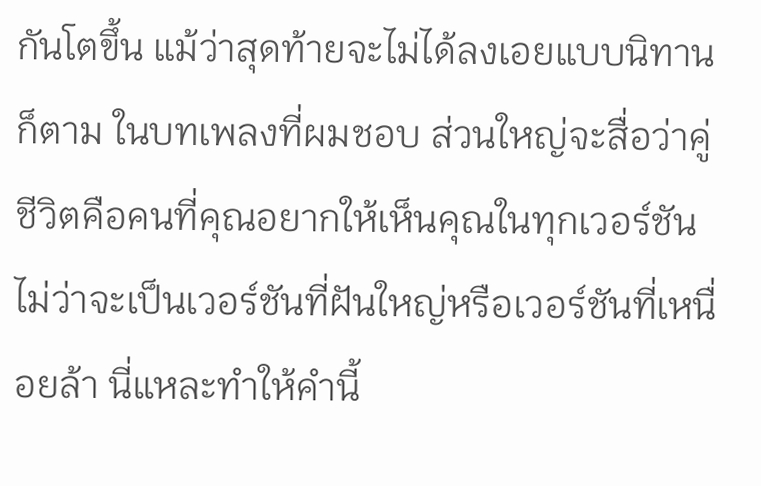กันโตขึ้น แม้ว่าสุดท้ายจะไม่ได้ลงเอยแบบนิทานก็ตาม ในบทเพลงที่ผมชอบ ส่วนใหญ่จะสื่อว่าคู่ชีวิตคือคนที่คุณอยากให้เห็นคุณในทุกเวอร์ชัน ไม่ว่าจะเป็นเวอร์ชันที่ฝันใหญ่หรือเวอร์ชันที่เหนื่อยล้า นี่แหละทำให้คำนี้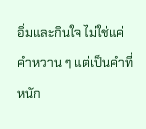อิ่มและกินใจ ไม่ใช่แค่คำหวาน ๆ แต่เป็นคำที่หนัก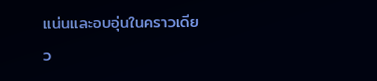แน่นและอบอุ่นในคราวเดียว